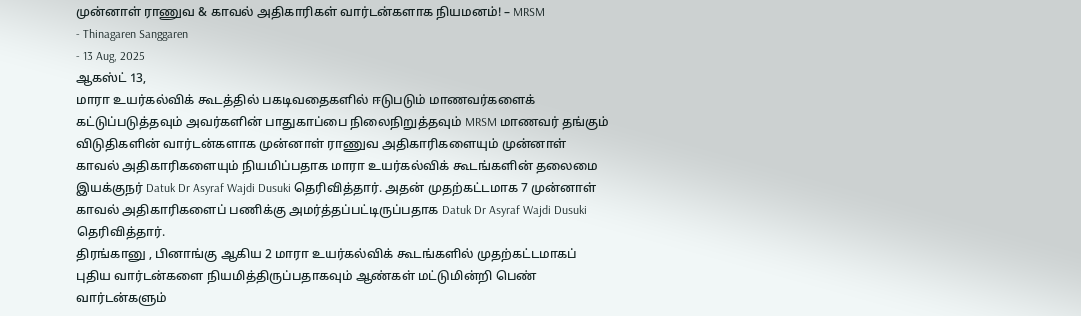முன்னாள் ராணுவ & காவல் அதிகாரிகள் வார்டன்களாக நியமனம்! – MRSM
- Thinagaren Sanggaren
- 13 Aug, 2025
ஆகஸ்ட் 13,
மாரா உயர்கல்விக் கூடத்தில் பகடிவதைகளில் ஈடுபடும் மாணவர்களைக் கட்டுப்படுத்தவும் அவர்களின் பாதுகாப்பை நிலைநிறுத்தவும் MRSM மாணவர் தங்கும் விடுதிகளின் வார்டன்களாக முன்னாள் ராணுவ அதிகாரிகளையும் முன்னாள் காவல் அதிகாரிகளையும் நியமிப்பதாக மாரா உயர்கல்விக் கூடங்களின் தலைமை இயக்குநர் Datuk Dr Asyraf Wajdi Dusuki தெரிவித்தார். அதன் முதற்கட்டமாக 7 முன்னாள் காவல் அதிகாரிகளைப் பணிக்கு அமர்த்தப்பட்டிருப்பதாக Datuk Dr Asyraf Wajdi Dusuki தெரிவித்தார்.
திரங்கானு , பினாங்கு ஆகிய 2 மாரா உயர்கல்விக் கூடங்களில் முதற்கட்டமாகப் புதிய வார்டன்களை நியமித்திருப்பதாகவும் ஆண்கள் மட்டுமின்றி பெண் வார்டன்களும்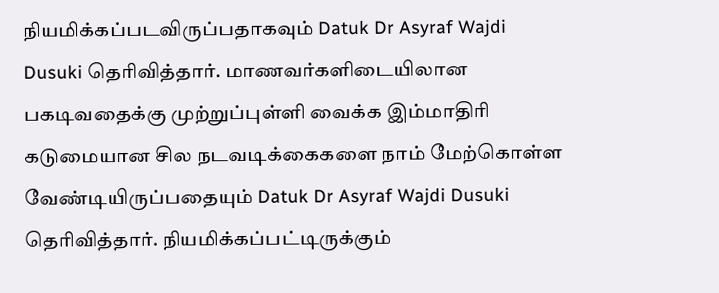நியமிக்கப்படவிருப்பதாகவும் Datuk Dr Asyraf Wajdi Dusuki தெரிவித்தார். மாணவர்களிடையிலான பகடிவதைக்கு முற்றுப்புள்ளி வைக்க இம்மாதிரி கடுமையான சில நடவடிக்கைகளை நாம் மேற்கொள்ள வேண்டியிருப்பதையும் Datuk Dr Asyraf Wajdi Dusuki தெரிவித்தார். நியமிக்கப்பட்டிருக்கும்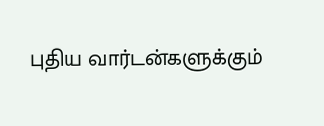புதிய வார்டன்களுக்கும்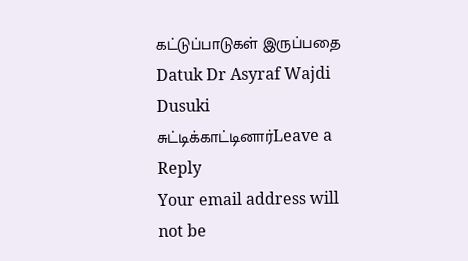கட்டுப்பாடுகள் இருப்பதை Datuk Dr Asyraf Wajdi Dusuki சுட்டிக்காட்டினார்Leave a Reply
Your email address will not be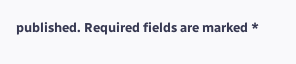published. Required fields are marked *